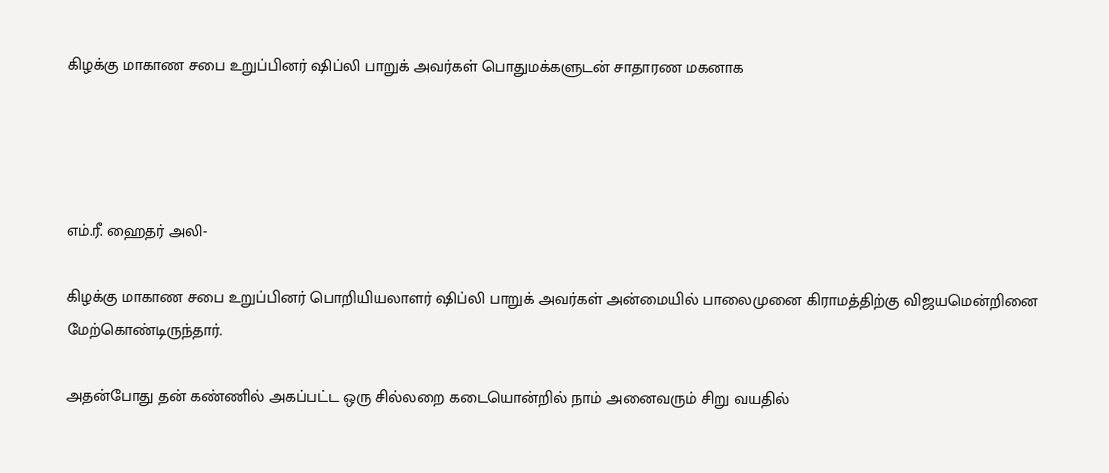கிழக்கு மாகாண சபை உறுப்பினர் ஷிப்லி பாறுக் அவர்கள் பொதுமக்களுடன் சாதாரண மகனாக




எம்.ரீ. ஹைதர் அலி-

கிழக்கு மாகாண சபை உறுப்பினர் பொறியியலாளர் ஷிப்லி பாறுக் அவர்கள் அன்மையில் பாலைமுனை கிராமத்திற்கு விஜயமென்றினை மேற்கொண்டிருந்தார்.

அதன்போது தன் கண்ணில் அகப்பட்ட ஒரு சில்லறை கடையொன்றில் நாம் அனைவரும் சிறு வயதில்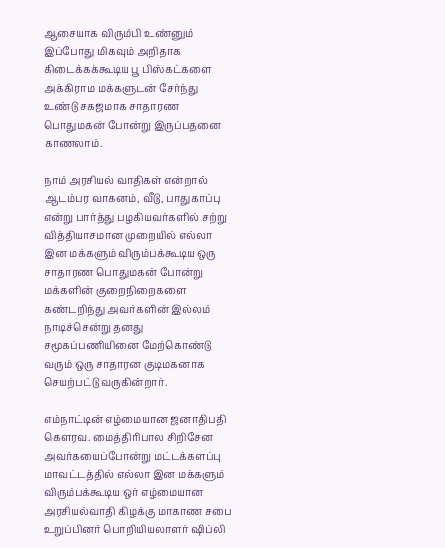ஆசையாக விரும்பி உண்னும் இப்போது மிகவும் அறிதாக கிடைக்கக்கூடிய பூ பிஸ்கட்களை அக்கிராம மக்களுடன் சேர்ந்து உண்டு சகஜமாக சாதாரண பொதுமகன் போன்று இருப்பதனை காணலாம்.

நாம் அரசியல் வாதிகள் என்றால் ஆடம்பர வாகனம், வீடு, பாதுகாப்பு என்று பார்த்து பழகியவர்களில் சற்று வித்தியாசமான முறையில் எல்லா இன மக்களும் விரும்பக்கூடிய ஒரு சாதாரண பொதுமகன் போன்று மக்களின் குறைநிறைகளை கண்டறிந்து அவர்களின் இல்லம் நாடிச்சென்று தனது சமூகப்பணியினை மேற்கொண்டு வரும் ஒரு சாதாரன குடிமகனாக செயற்பட்டு வருகின்றார்.

எம்நாட்டின் எழ்மையான ஜனாதிபதி கௌரவ. மைத்திரிபால சிறிசேன அவர்கயைப்போன்று மட்டக்களப்பு மாவட்டத்தில் எல்லா இன மக்களும் விரும்பக்கூடிய ஒர் எழ்மையான அரசியல்வாதி கிழக்கு மாகாண சபை உறுப்பினர் பொறியியலாளர் ஷிப்லி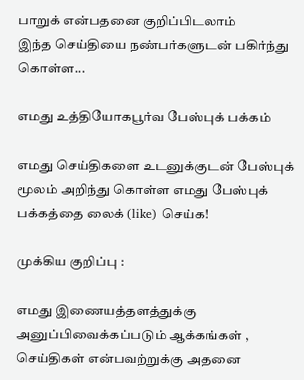பாறுக் என்பதனை குறிப்பிடலாம்
இந்த செய்தியை நண்பர்களுடன் பகிர்ந்து கொள்ள...

எமது உத்தியோகபூர்வ பேஸ்புக் பக்கம்

எமது செய்திகளை உடனுக்குடன் பேஸ்புக் மூலம் அறிந்து கொள்ள எமது பேஸ்புக் பக்கத்தை லைக் (like) செய்க!

முக்கிய குறிப்பு :

எமது இணையத்தளத்துக்கு அனுப்பிவைக்கப்படும் ஆக்கங்கள் , செய்திகள் என்பவற்றுக்கு அதனை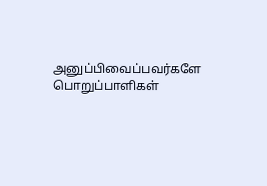அனுப்பிவைப்பவர்களே பொறுப்பாளிகள்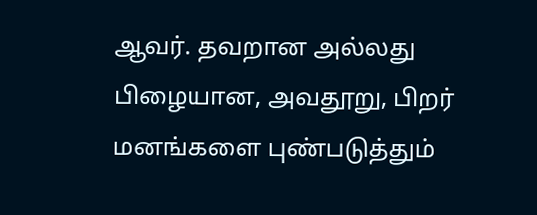ஆவர். தவறான அல்லது பிழையான, அவதூறு, பிறர் மனங்களை புண்படுத்தும்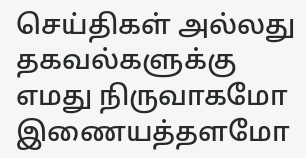செய்திகள் அல்லது தகவல்களுக்கு எமது நிருவாகமோ இணையத்தளமோ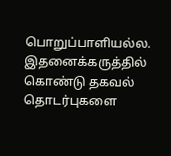பொறுப்பாளியல்ல. இதனைக்கருத்தில் கொண்டு தகவல் தொடர்புகளை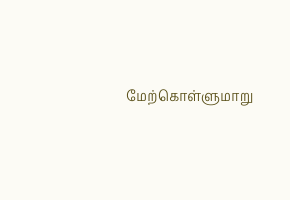மேற்கொள்ளுமாறு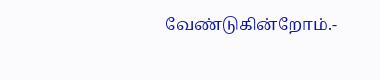வேண்டுகின்றோம்.-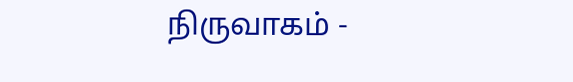நிருவாகம் -